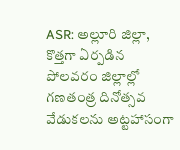ASR: అల్లూరి జిల్లా, కొత్తగా ఏర్పడిన పోలవరం జిల్లాల్లో గణతంత్ర దినోత్సవ వేడుకలను అట్టహాసంగా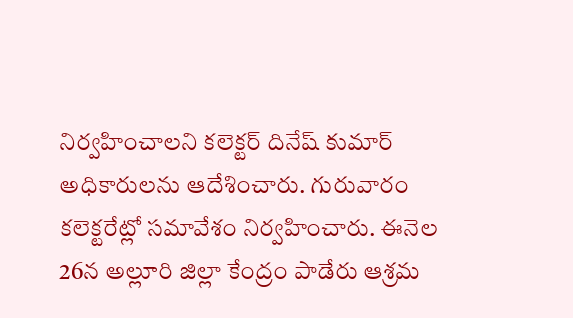నిర్వహించాలని కలెక్టర్ దినేష్ కుమార్ అధికారులను ఆదేశించారు. గురువారం కలెక్టరేట్లో సమావేశం నిర్వహించారు. ఈనెల 26న అల్లూరి జిల్లా కేంద్రం పాడేరు ఆశ్రమ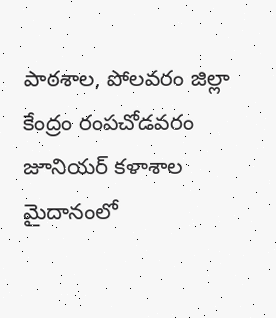పాఠశాల, పోలవరం జిల్లా కేంద్రం రంపచోడవరం జూనియర్ కళాశాల మైదానంలో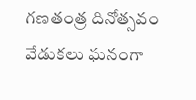గణతంత్ర దినోత్సవం వేడుకలు ఘనంగా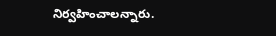నిర్వహించాలన్నారు.